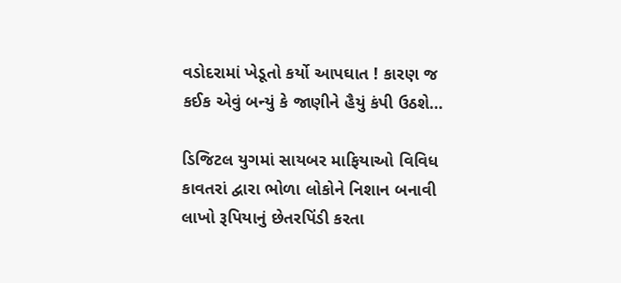વડોદરામાં ખેડૂતો કર્યો આપઘાત ! કારણ જ કઈક એવું બન્યું કે જાણીને હૈયું કંપી ઉઠશે…

ડિજિટલ યુગમાં સાયબર માફિયાઓ વિવિધ કાવતરાં દ્વારા ભોળા લોકોને નિશાન બનાવી લાખો રૂપિયાનું છેતરપિંડી કરતા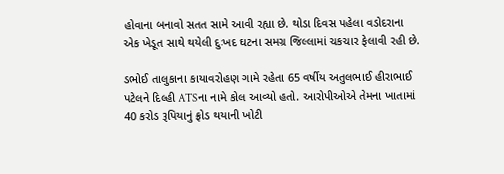હોવાના બનાવો સતત સામે આવી રહ્યા છે. થોડા દિવસ પહેલા વડોદરાના એક ખેડૂત સાથે થયેલી દુઃખદ ઘટના સમગ્ર જિલ્લામાં ચકચાર ફેલાવી રહી છે.

ડભોઈ તાલુકાના કાયાવરોહણ ગામે રહેતા 65 વર્ષીય અતુલભાઈ હીરાભાઈ પટેલને દિલ્હી ATSના નામે કોલ આવ્યો હતો. આરોપીઓએ તેમના ખાતામાં 40 કરોડ રૂપિયાનું ફ્રોડ થયાની ખોટી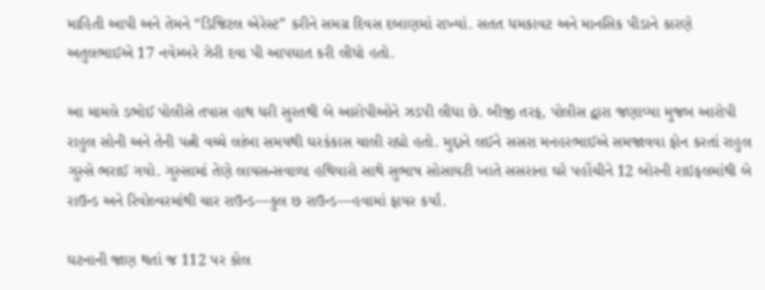માહિતી આપી અને તેમને “ડિજિટલ એરેસ્ટ” કરીને સમગ્ર દિવસ દબાણમાં રાખ્યાં. સતત ધમકાવટ અને માનસિક પીડાને કારણે અતુલભાઈએ 17 નવેમ્બરે ઝેરી દવા પી આપઘાત કરી લીધો હતો.

આ મામલે ડભોઈ પોલીસે તપાસ હાથ ધરી સુરતથી બે આરોપીઓને ઝડપી લીધા છે. બીજી તરફ, પોલીસ દ્વારા જણાવ્યા મુજબ આરોપી રાહુલ સોની અને તેની પત્ની વચ્ચે લાંબા સમયથી ઘરકંકાસ ચાલી રહ્યો હતો. મુદ્દાને લઈને સસરા મનહરભાઈએ સમજાવવા ફોન કરતાં રાહુલ ગુસ્સે ભરાઈ ગયો. ગુસ્સામાં તેણે લાયસન્સવાળા હથિયારો સાથે સુભાષ સોસાયટી ખાતે સસરાના ઘરે પહોંચીને 12 બોરની રાઇફલમાંથી બે રાઉન્ડ અને રિવોલ્વરમાંથી ચાર રાઉન્ડ—કુલ છ રાઉન્ડ—હવામાં ફાયર કર્યા.

ઘટનાની જાણ થતાં જ 112 પર કોલ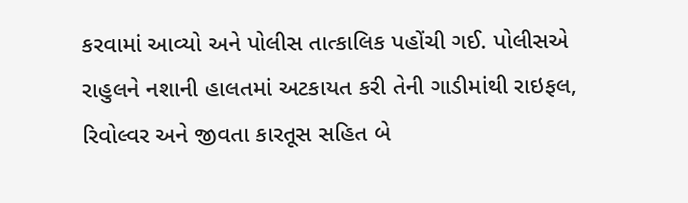કરવામાં આવ્યો અને પોલીસ તાત્કાલિક પહોંચી ગઈ. પોલીસએ રાહુલને નશાની હાલતમાં અટકાયત કરી તેની ગાડીમાંથી રાઇફલ, રિવોલ્વર અને જીવતા કારતૂસ સહિત બે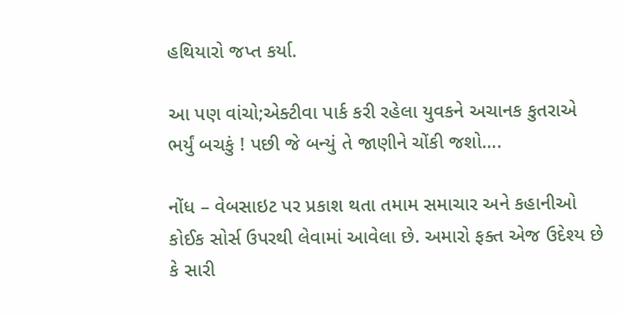હથિયારો જપ્ત કર્યા.

આ પણ વાંચો;એક્ટીવા પાર્ક કરી રહેલા યુવકને અચાનક કુતરાએ ભર્યું બચકું ! પછી જે બન્યું તે જાણીને ચોંકી જશો….

નોંધ – વેબસાઇટ પર પ્રકાશ થતા તમામ સમાચાર અને કહાનીઓ કોઈક સોર્સ ઉપરથી લેવામાં આવેલા છે. અમારો ફક્ત એજ ઉદેશ્ય છે કે સારી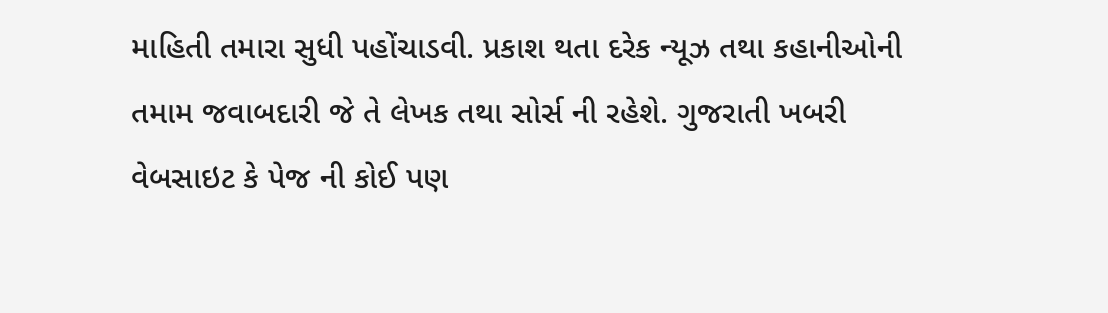માહિતી તમારા સુધી પહોંચાડવી. પ્રકાશ થતા દરેક ન્યૂઝ તથા કહાનીઓની તમામ જવાબદારી જે તે લેખક તથા સોર્સ ની રહેશે. ગુજરાતી ખબરી વેબસાઇટ કે પેજ ની કોઈ પણ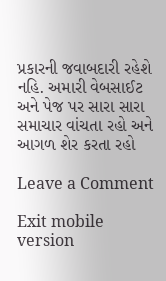પ્રકારની જવાબદારી રહેશે નહિ. અમારી વેબસાઈટ અને પેજ પર સારા સારા સમાચાર વાંચતા રહો અને આગળ શેર કરતા રહો

Leave a Comment

Exit mobile version